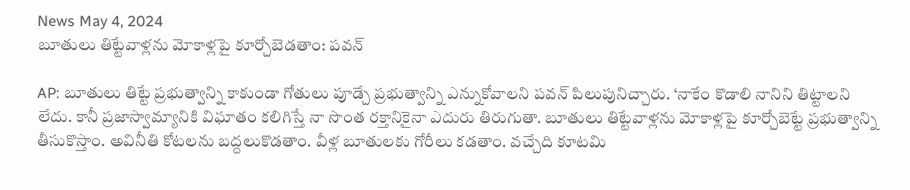News May 4, 2024
బూతులు తిట్టేవాళ్లను మోకాళ్లపై కూర్చోబెడతాం: పవన్

AP: బూతులు తిట్టే ప్రభుత్వాన్ని కాకుండా గోతులు పూడ్చే ప్రభుత్వాన్ని ఎన్నుకోవాలని పవన్ పిలుపునిచ్చారు. ‘నాకేం కొడాలి నానిని తిట్టాలని లేదు. కానీ ప్రజాస్వామ్యానికి విఘాతం కలిగిస్తే నా సొంత రక్తానికైనా ఎదురు తిరుగుతా. బూతులు తిట్టేవాళ్లను మోకాళ్లపై కూర్చోబెట్టే ప్రభుత్వాన్ని తీసుకొస్తాం. అవినీతి కోటలను బద్దలుకొడతాం. వీళ్ల బూతులకు గోరీలు కడతాం. వచ్చేది కూటమి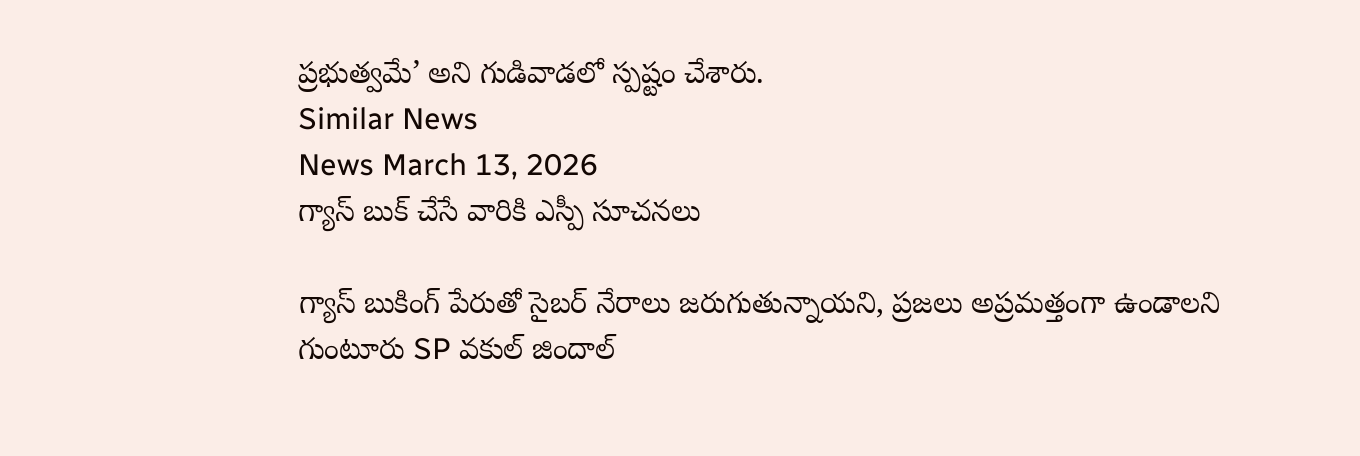ప్రభుత్వమే’ అని గుడివాడలో స్పష్టం చేశారు.
Similar News
News March 13, 2026
గ్యాస్ బుక్ చేసే వారికి ఎస్పీ సూచనలు

గ్యాస్ బుకింగ్ పేరుతో సైబర్ నేరాలు జరుగుతున్నాయని, ప్రజలు అప్రమత్తంగా ఉండాలని గుంటూరు SP వకుల్ జిందాల్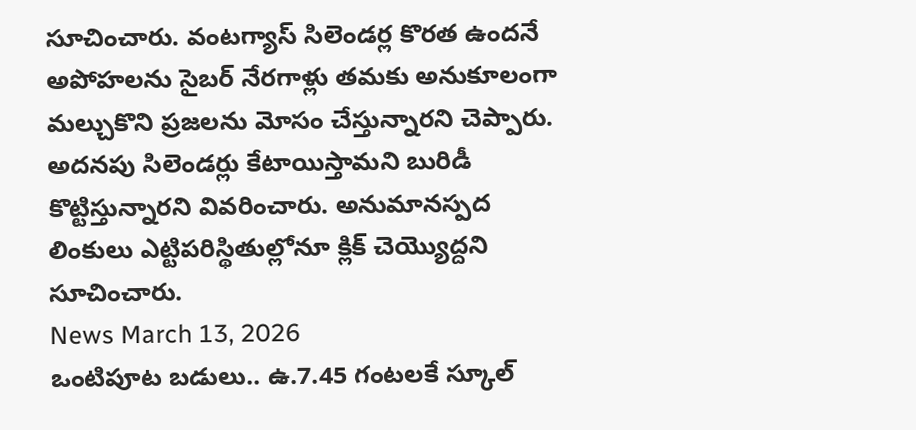సూచించారు. వంటగ్యాస్ సిలెండర్ల కొరత ఉందనే అపోహలను సైబర్ నేరగాళ్లు తమకు అనుకూలంగా మల్చుకొని ప్రజలను మోసం చేస్తున్నారని చెప్పారు. అదనపు సిలెండర్లు కేటాయిస్తామని బురిడీ కొట్టిస్తున్నారని వివరించారు. అనుమానస్పద లింకులు ఎట్టిపరిస్థితుల్లోనూ క్లిక్ చెయ్యొద్దని సూచించారు.
News March 13, 2026
ఒంటిపూట బడులు.. ఉ.7.45 గంటలకే స్కూల్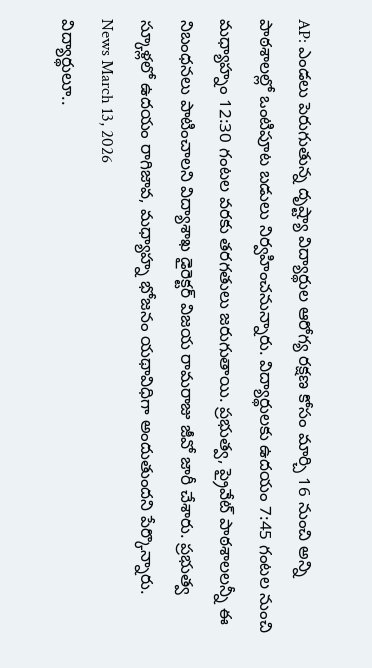AP: ఎండలు పెరుగుతున్న దృష్ట్యా విద్యార్థుల ఆరోగ్య రక్షణ కోసం మార్చి 16 నుంచి అన్ని పాఠశాలల్లో ఒంటిపూట బడులు నిర్వహించనున్నారు. విద్యార్థులకు ఉదయం 7:45 గంటల నుంచి మధ్యాహ్నం 12:30 గంటల వరకు తరగతులు జరుగుతాయి. ప్రభుత్వ, ప్రైవేట్ పాఠశాలలన్నీ ఈ నిబంధనలు పాటించాలని విద్యాశాఖ డైరెక్టర్ విజయ రామరాజు జీవో జారీ చేశారు. ప్రభుత్వ స్కూళ్లలో ఉదయం రాగిజావ, మధ్యాహ్న భోజనం యథావిధిగా అందుతుందని పేర్కొన్నారు.
News March 13, 2026
విద్యార్థులూ..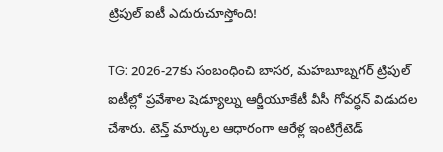ట్రిపుల్ ఐటీ ఎదురుచూస్తోంది!

TG: 2026-27కు సంబంధించి బాసర, మహబూబ్నగర్ ట్రిపుల్ ఐటీల్లో ప్రవేశాల షెడ్యూల్ను ఆర్జీయూకేటీ వీసీ గోవర్ధన్ విడుదల చేశారు. టెన్త్ మార్కుల ఆధారంగా ఆరేళ్ల ఇంటిగ్రేటెడ్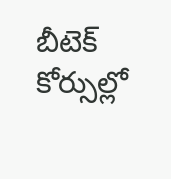బీటెక్ కోర్సుల్లో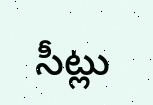సీట్లు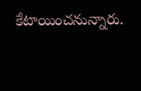కేటాయించనున్నారు.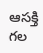ఆసక్తి గల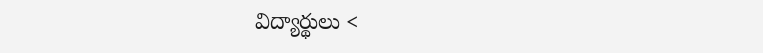విద్యార్థులు <